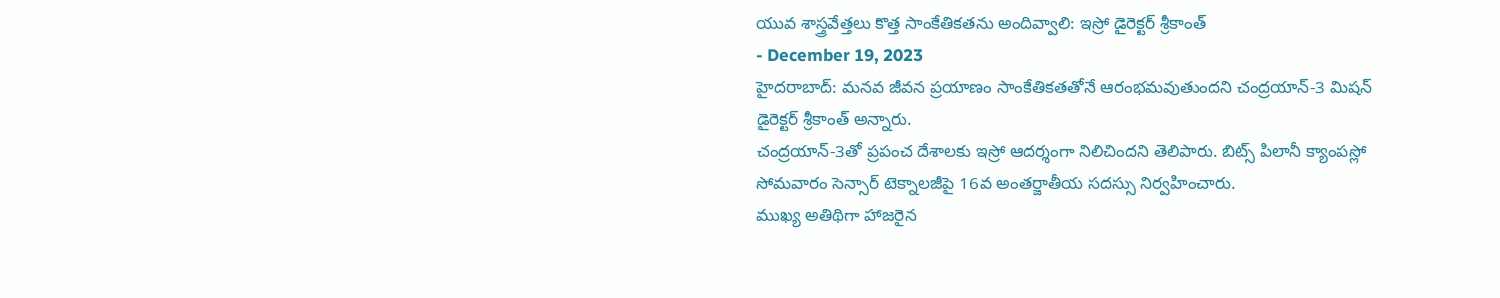యువ శాస్త్రవేత్తలు కొత్త సాంకేతికతను అందివ్వాలి: ఇస్రో డైరెక్టర్ శ్రీకాంత్
- December 19, 2023
హైదరాబాద్: మనవ జీవన ప్రయాణం సాంకేతికతతోనే ఆరంభమవుతుందని చంద్రయాన్-3 మిషన్ డైరెక్టర్ శ్రీకాంత్ అన్నారు.
చంద్రయాన్-3తో ప్రపంచ దేశాలకు ఇస్రో ఆదర్శంగా నిలిచిందని తెలిపారు. బిట్స్ పిలానీ క్యాంపస్లో సోమవారం సెన్సార్ టెక్నాలజీపై 16వ అంతర్జాతీయ సదస్సు నిర్వహించారు.
ముఖ్య అతిథిగా హాజరైన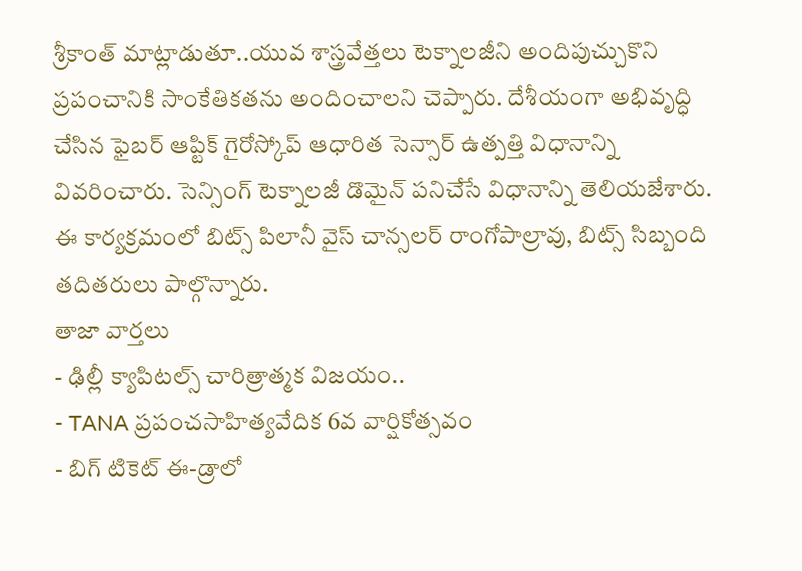శ్రీకాంత్ మాట్లాడుతూ..యువ శాస్త్రవేత్తలు టెక్నాలజీని అందిపుచ్చుకొని ప్రపంచానికి సాంకేతికతను అందించాలని చెప్పారు. దేశీయంగా అభివృద్ధి చేసిన ఫైబర్ ఆప్టిక్ గైరోస్కోప్ ఆధారిత సెన్సార్ ఉత్పత్తి విధానాన్ని వివరించారు. సెన్సింగ్ టెక్నాలజీ డొమైన్ పనిచేసే విధానాన్ని తెలియజేశారు. ఈ కార్యక్రమంలో బిట్స్ పిలానీ వైస్ చాన్సలర్ రాంగోపాల్రావు, బిట్స్ సిబ్బంది తదితరులు పాల్గొన్నారు.
తాజా వార్తలు
- ఢిల్లీ క్యాపిటల్స్ చారిత్రాత్మక విజయం..
- TANA ప్రపంచసాహిత్యవేదిక 6వ వార్షికోత్సవం
- బిగ్ టికెట్ ఈ-డ్రాలో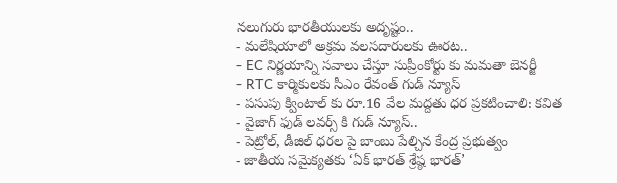నలుగురు భారతీయులకు అదృష్టం..
- మలేషియాలో అక్రమ వలసదారులకు ఊరట..
- EC నిర్ణయాన్ని సవాలు చేస్తూ సుప్రీంకోర్టు కు మమతా బెనర్జీ
- RTC కార్మికులకు సీఎం రేవంత్ గుడ్ న్యూస్
- పసుపు క్వింటాల్ కు రూ.16 వేల మద్దతు ధర ప్రకటించాలి: కవిత
- వైజాగ్ ఫుడ్ లవర్స్ కి గుడ్ న్యూస్..
- పెట్రోల్, డీజిల్ ధరల పై బాంబు పేల్చిన కేంద్ర ప్రభుత్వం
- జాతీయ సమైక్యతకు ‘ఏక్ భారత్ శ్రేష్ఠ భారత్’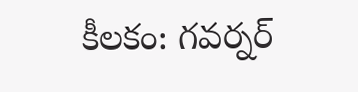కీలకం: గవర్నర్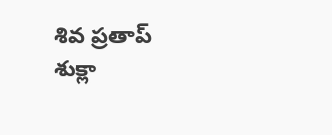శివ ప్రతాప్ శుక్లా